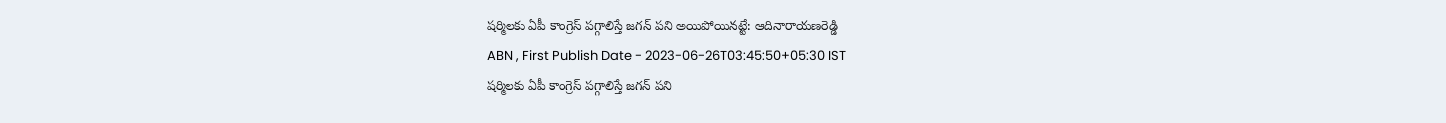షర్మిలకు ఏపీ కాంగ్రెస్ పగ్గాలిస్తే జగన్ పని అయిపోయినట్టే: ఆదినారాయణరెడ్డి
ABN , First Publish Date - 2023-06-26T03:45:50+05:30 IST
షర్మిలకు ఏపీ కాంగ్రెస్ పగ్గాలిస్తే జగన్ పని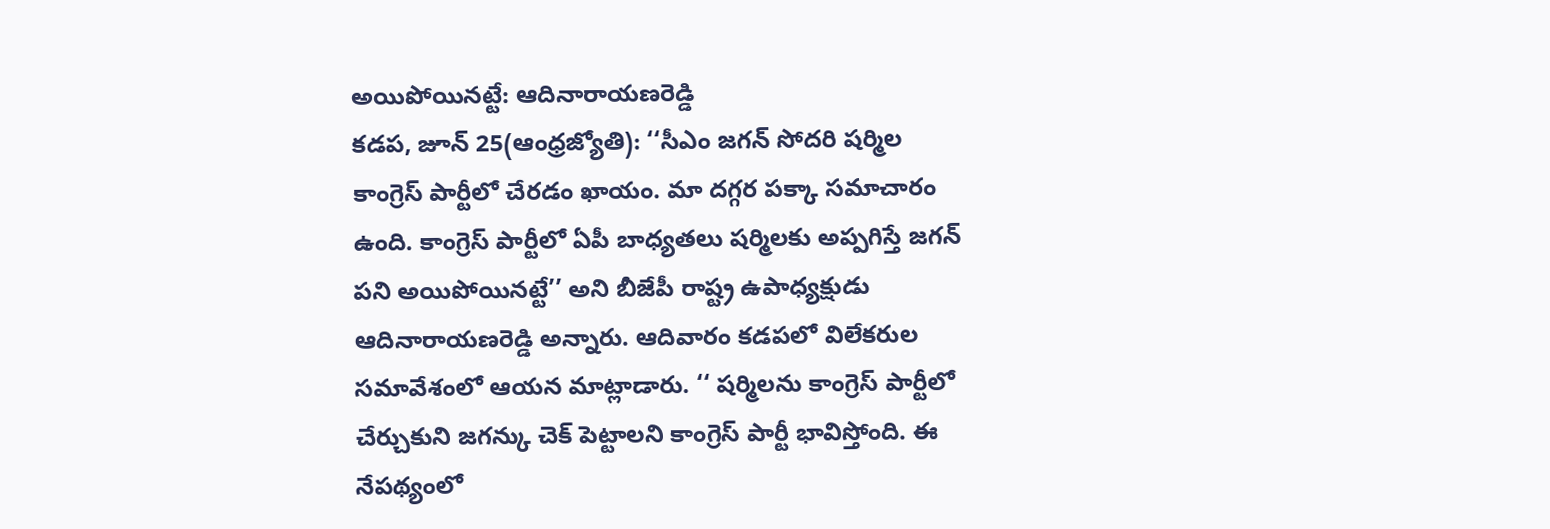అయిపోయినట్టే: ఆదినారాయణరెడ్డి
కడప, జూన్ 25(ఆంధ్రజ్యోతి): ‘‘సీఎం జగన్ సోదరి షర్మిల కాంగ్రెస్ పార్టీలో చేరడం ఖాయం. మా దగ్గర పక్కా సమాచారం ఉంది. కాంగ్రెస్ పార్టీలో ఏపీ బాధ్యతలు షర్మిలకు అప్పగిస్తే జగన్ పని అయిపోయినట్టే’’ అని బీజేపీ రాష్ట్ర ఉపాధ్యక్షుడు ఆదినారాయణరెడ్డి అన్నారు. ఆదివారం కడపలో విలేకరుల సమావేశంలో ఆయన మాట్లాడారు. ‘‘ షర్మిలను కాంగ్రెస్ పార్టీలో చేర్చుకుని జగన్కు చెక్ పెట్టాలని కాంగ్రెస్ పార్టీ భావిస్తోంది. ఈ నేపథ్యంలో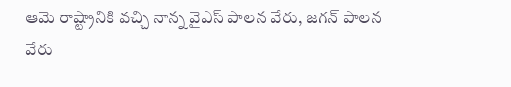ఆమె రాష్ట్రానికి వచ్చి నాన్న వైఎస్ పాలన వేరు, జగన్ పాలన వేరు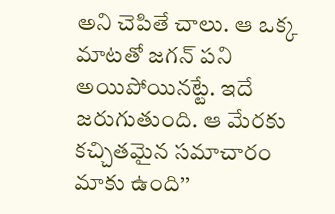అని చెపితే చాలు. ఆ ఒక్క మాటతో జగన్ పని అయిపోయినట్టే. ఇదే జరుగుతుంది. ఆ మేరకు కచ్చితమైన సమాచారం మాకు ఉంది’’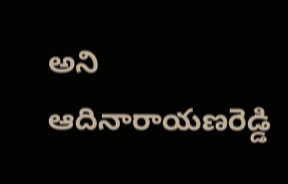అని ఆదినారాయణరెడ్డి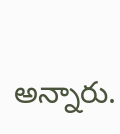అన్నారు.